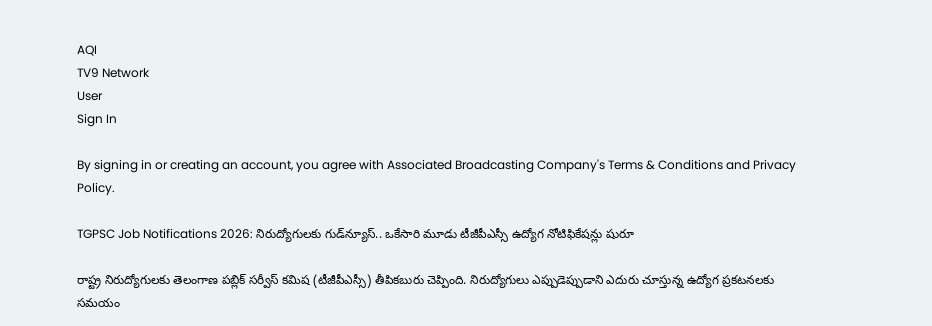AQI
TV9 Network
User
Sign In

By signing in or creating an account, you agree with Associated Broadcasting Company's Terms & Conditions and Privacy Policy.

TGPSC Job Notifications 2026: నిరుద్యోగులకు గుడ్‌న్యూస్.. ఒకేసారి మూడు టీజీపీఎస్సీ ఉద్యోగ నోటిఫికేషన్లు షురూ

రాష్ట్ర నిరుద్యోగులకు తెలంగాణ పబ్లిక్ సర్వీస్ కమిష (టీజీపీఎస్సీ) తీపికబురు చెప్పింది. నిరుద్యోగులు ఎప్పుడెప్పుడాని ఎదురు చూస్తున్న ఉద్యోగ ప్రకటనలకు సమయం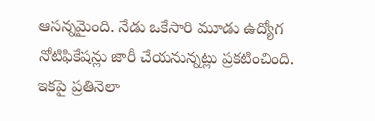ఆసన్నమైంది. నేడు ఒకేసారి మూడు ఉద్యోగ నోటిఫికేషన్లు జారీ చేయనున్నట్లు ప్రకటించింది. ఇకపై ప్రతినెలా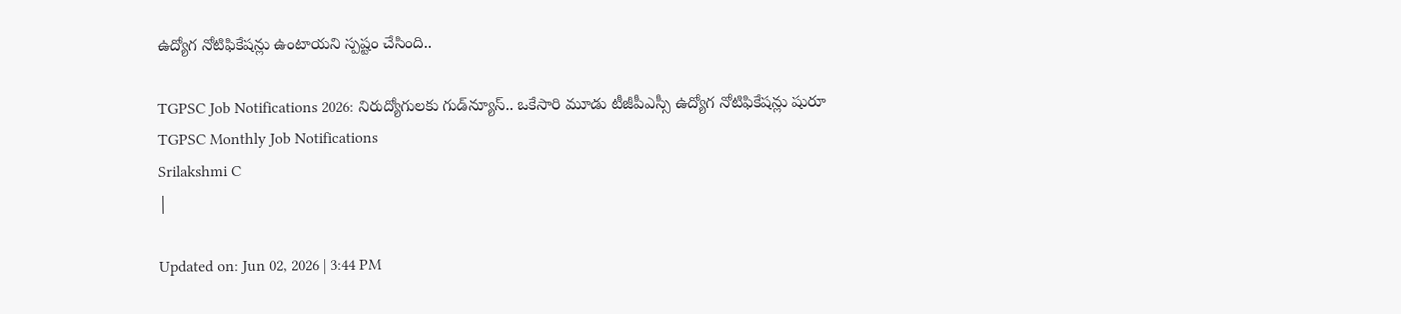ఉద్యోగ నోటిఫికేషన్లు ఉంటాయని స్పష్టం చేసింది..

TGPSC Job Notifications 2026: నిరుద్యోగులకు గుడ్‌న్యూస్.. ఒకేసారి మూడు టీజీపీఎస్సీ ఉద్యోగ నోటిఫికేషన్లు షురూ
TGPSC Monthly Job Notifications
Srilakshmi C
|

Updated on: Jun 02, 2026 | 3:44 PM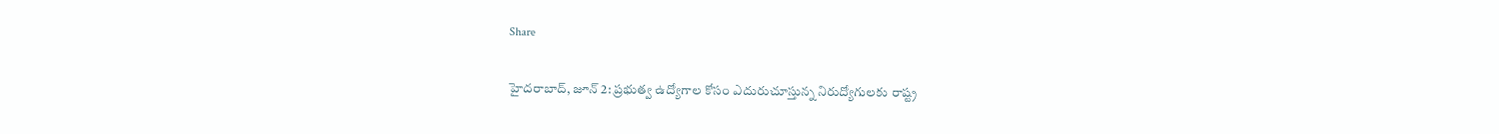Share

హైదరాబాద్, జూన్‌ 2: ప్రభుత్వ ఉద్యోగాల కోసం ఎదురుచూస్తున్న నిరుద్యోగులకు రాష్ట్ర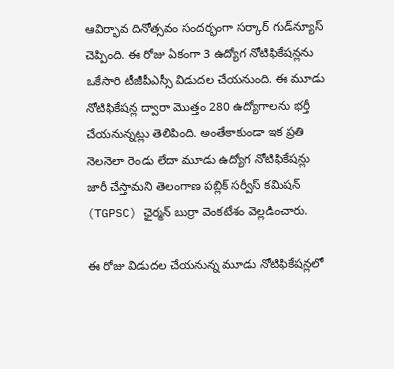ఆవిర్భావ దినోత్సవం సందర్భంగా సర్కార్‌ గుడ్‌న్యూస్‌ చెప్పింది. ఈ రోజు ఏకంగా 3 ఉద్యోగ నోటిఫికేషన్లను ఒకేసారి టీజీపీఎస్సీ విడుదల చేయనుంది. ఈ మూడు నోటిఫికేషన్ల ద్వారా మొత్తం 280 ఉద్యోగాలను భర్తీ చేయనున్నట్లు తెలిపింది. అంతేకాకుండా ఇక ప్రతి నెలనెలా రెండు లేదా మూడు ఉద్యోగ నోటిఫికేషన్లు జారీ చేస్తామని తెలంగాణ పబ్లిక్ సర్వీస్ కమిషన్ (TGPSC) ఛైర్మన్‌ బుర్రా వెంకటేశం వెల్లడించారు.

ఈ రోజు విడుదల చేయనున్న మూడు నోటిఫికేషన్లలో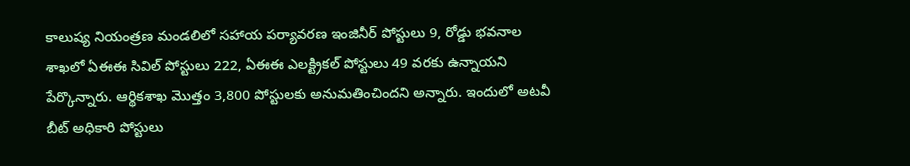కాలుష్య నియంత్రణ మండలిలో సహాయ పర్యావరణ ఇంజినీర్ పోస్టులు 9, రోడ్డు భవనాల శాఖలో ఏఈఈ సివిల్‌ పోస్టులు 222, ఏఈఈ ఎలక్ట్రికల్‌ పోస్టులు 49 వరకు ఉన్నాయని పేర్కొన్నారు. ఆర్థికశాఖ మొత్తం 3,800 పోస్టులకు అనుమతించిందని అన్నారు. ఇందులో అటవీ బీట్‌ అధికారి పోస్టులు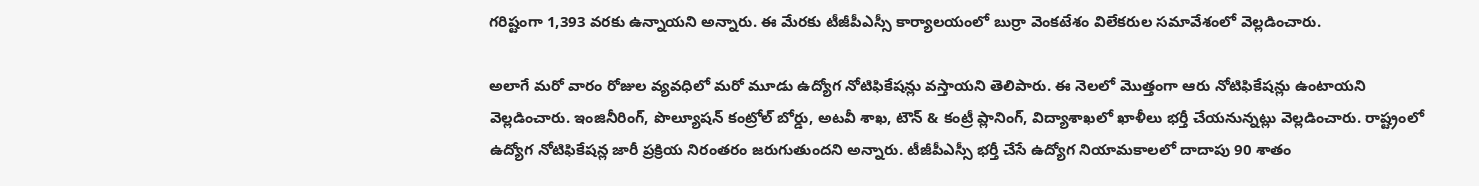గరిష్టంగా 1,393 వరకు ఉన్నాయని అన్నారు. ఈ మేరకు టీజీపీఎస్సీ కార్యాలయంలో బుర్రా వెంకటేశం విలేకరుల సమావేశంలో వెల్లడించారు.

అలాగే మరో వారం రోజుల వ్యవధిలో మరో మూడు ఉద్యోగ నోటిఫికేషన్లు వస్తాయని తెలిపారు. ఈ నెలలో మొత్తంగా ఆరు నోటిఫికేషన్లు ఉంటాయని వెల్లడించారు. ఇంజినీరింగ్‌, పొల్యూషన్‌ కంట్రోల్‌ బోర్డు, అటవీ శాఖ, టౌన్‌ & కంట్రీ ప్లానింగ్‌, విద్యాశాఖలో ఖాళీలు భర్తీ చేయనున్నట్లు వెల్లడించారు. రాష్ట్రంలో ఉద్యోగ నోటిఫికేషన్ల జారీ ప్రక్రియ నిరంతరం జరుగుతుందని అన్నారు. టీజీపీఎస్సీ భర్తీ చేసే ఉద్యోగ నియామకాలలో దాదాపు 90 శాతం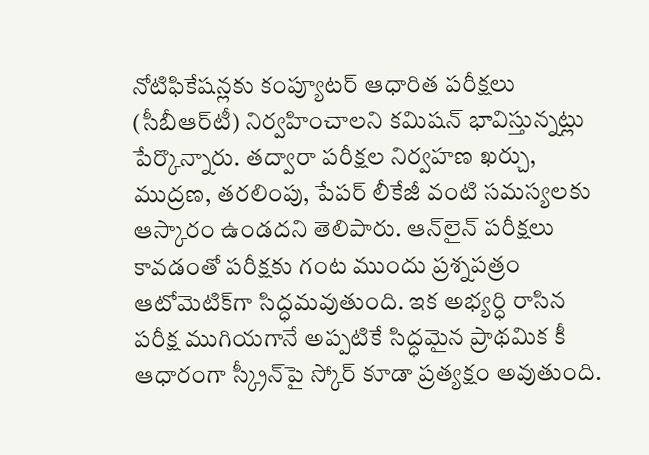నోటిఫికేషన్లకు కంప్యూటర్‌ ఆధారిత పరీక్షలు (సీబీఆర్‌టీ) నిర్వహించాలని కమిషన్‌ భావిస్తున్నట్లు పేర్కొన్నారు. తద్వారా పరీక్షల నిర్వహణ ఖర్చు, ముద్రణ, తరలింపు, పేపర్‌ లీకేజీ వంటి సమస్యలకు ఆస్కారం ఉండదని తెలిపారు. ఆన్‌లైన్‌ పరీక్షలు కావడంతో పరీక్షకు గంట ముందు ప్రశ్నపత్రం ఆటోమెటిక్‌గా సిద్ధమవుతుంది. ఇక అభ్యర్ధి రాసిన పరీక్ష ముగియగానే అప్పటికే సిద్ధమైన ప్రాథమిక కీ ఆధారంగా స్క్రీన్‌పై స్కోర్‌ కూడా ప్రత్యక్షం అవుతుంది.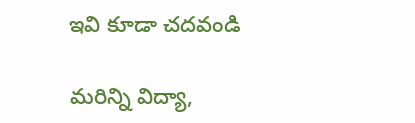ఇవి కూడా చదవండి

మరిన్ని విద్యా,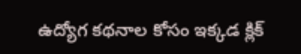ఉద్యోగ కథనాల కోసం ఇక్కడ క్లిక్‌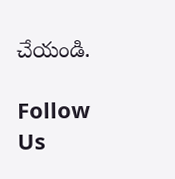చేయండి.

Follow Us